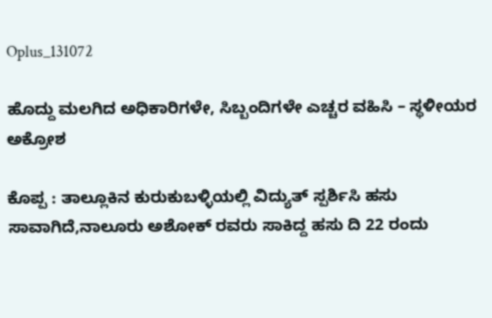Oplus_131072

ಹೊದ್ದು ಮಲಗಿದ ಅಧಿಕಾರಿಗಳೇ, ಸಿಬ್ಬಂದಿಗಳೇ ಎಚ್ಚರ ವಹಿಸಿ – ಸ್ಥಳೀಯರ ಅಕ್ರೋಶ

ಕೊಪ್ಪ : ತಾಲ್ಲೂಕಿನ ಕುರುಕುಬಳ್ಳಿಯಲ್ಲಿ ವಿದ್ಯುತ್ ಸ್ಪರ್ಶಿಸಿ ಹಸು ಸಾವಾಗಿದೆ,ನಾಲೂರು ಅಶೋಕ್ ರವರು ಸಾಕಿದ್ದ ಹಸು ದಿ 22 ರಂದು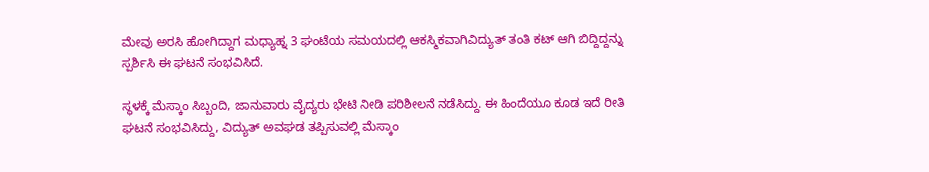ಮೇವು ಅರಸಿ ಹೋಗಿದ್ದಾಗ ಮಧ್ಯಾಹ್ನ 3 ಘಂಟೆಯ ಸಮಯದಲ್ಲಿ ಆಕಸ್ಮಿಕವಾಗಿವಿದ್ಯುತ್ ತಂತಿ ಕಟ್ ಆಗಿ ಬಿದ್ದಿದ್ದನ್ನು ಸ್ಪರ್ಶಿಸಿ ಈ ಘಟನೆ ಸಂಭವಿಸಿದೆ.

ಸ್ಥಳಕ್ಕೆ ಮೆಸ್ಕಾಂ ಸಿಬ್ಬಂದಿ, ಜಾನುವಾರು ವೈದ್ಯರು ಭೇಟಿ ನೀಡಿ ಪರಿಶೀಲನೆ ನಡೆಸಿದ್ದು. ಈ ಹಿಂದೆಯೂ ಕೂಡ ಇದೆ ರೀತಿ ಘಟನೆ ಸಂಭವಿಸಿದ್ದು, ವಿದ್ಯುತ್ ಅವಘಡ ತಪ್ಪಿಸುವಲ್ಲಿ ಮೆಸ್ಕಾಂ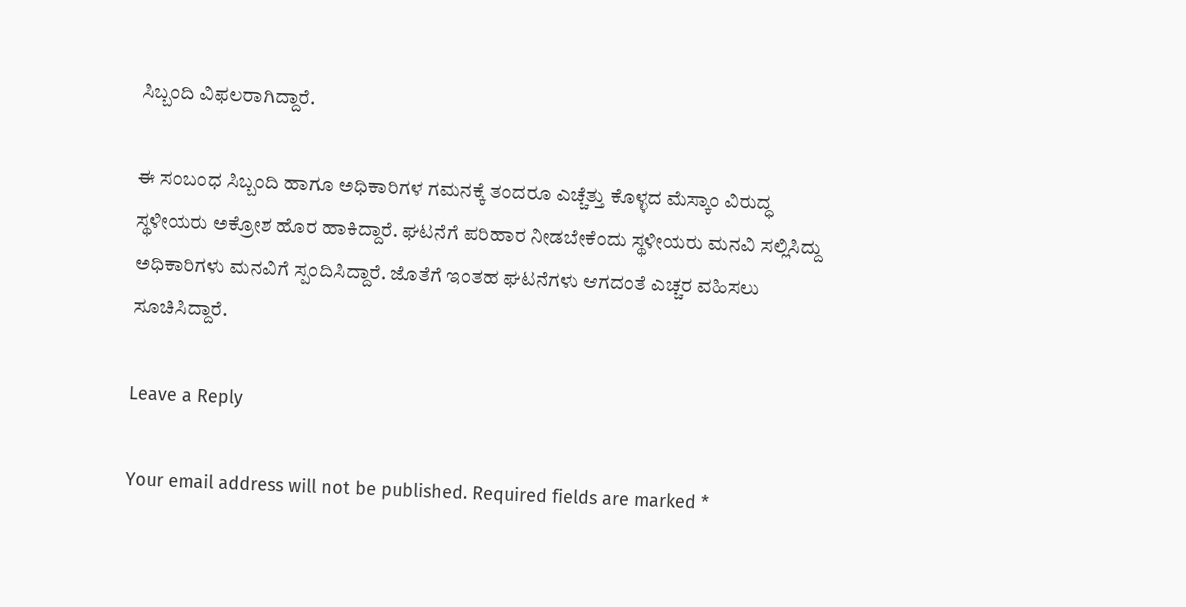ಸಿಬ್ಬಂದಿ ವಿಫಲರಾಗಿದ್ದಾರೆ.

ಈ ಸಂಬಂಧ ಸಿಬ್ಬಂದಿ ಹಾಗೂ ಅಧಿಕಾರಿಗಳ ಗಮನಕ್ಕೆ ತಂದರೂ ಎಚ್ಚೆತ್ತು ಕೊಳ್ಳದ ಮೆಸ್ಕಾಂ ವಿರುದ್ಧ ಸ್ಥಳೀಯರು ಅಕ್ರೋಶ ಹೊರ ಹಾಕಿದ್ದಾರೆ. ಘಟನೆಗೆ ಪರಿಹಾರ ನೀಡಬೇಕೆಂದು ಸ್ಥಳೀಯರು ಮನವಿ ಸಲ್ಲಿಸಿದ್ದು ಅಧಿಕಾರಿಗಳು ಮನವಿಗೆ ಸ್ಪಂದಿಸಿದ್ದಾರೆ. ಜೊತೆಗೆ ಇಂತಹ ಘಟನೆಗಳು ಆಗದಂತೆ ಎಚ್ಚರ ವಹಿಸಲು ಸೂಚಿಸಿದ್ದಾರೆ.

Leave a Reply

Your email address will not be published. Required fields are marked *